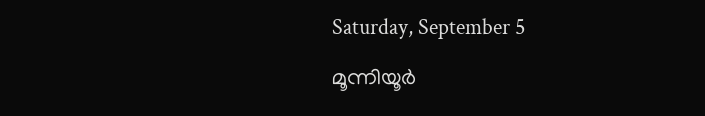Saturday, September 5

മൂന്നിയൂര്‍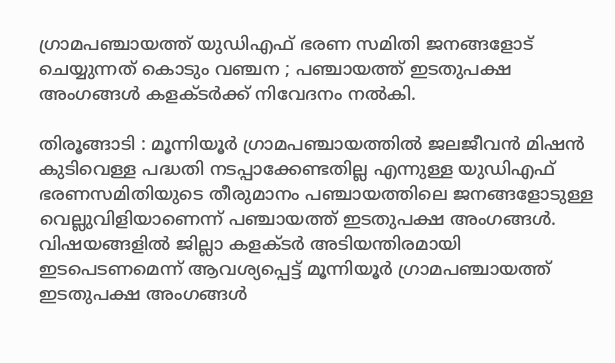ഗ്രാമപഞ്ചായത്ത് യുഡിഎഫ് ഭരണ സമിതി ജനങ്ങളോട് ചെയ്യുന്നത് കൊടും വഞ്ചന ; പഞ്ചായത്ത് ഇടതുപക്ഷ അംഗങ്ങള്‍ കളക്ടര്‍ക്ക് നിവേദനം നല്‍കി.

തിരൂങ്ങാടി : മൂന്നിയൂര്‍ ഗ്രാമപഞ്ചായത്തില്‍ ജലജീവന്‍ മിഷന്‍ കുടിവെള്ള പദ്ധതി നടപ്പാക്കേണ്ടതില്ല എന്നുള്ള യുഡിഎഫ് ഭരണസമിതിയുടെ തീരുമാനം പഞ്ചായത്തിലെ ജനങ്ങളോടുള്ള വെല്ലുവിളിയാണെന്ന് പഞ്ചായത്ത് ഇടതുപക്ഷ അംഗങ്ങള്‍. വിഷയങ്ങളില്‍ ജില്ലാ കളക്ടര്‍ അടിയന്തിരമായി ഇടപെടണമെന്ന് ആവശ്യപ്പെട്ട് മൂന്നിയൂര്‍ ഗ്രാമപഞ്ചായത്ത് ഇടതുപക്ഷ അംഗങ്ങള്‍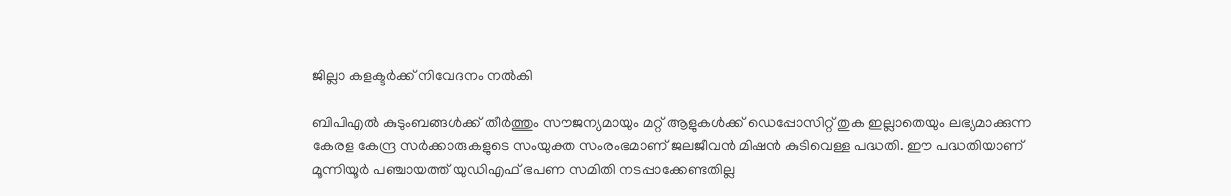ജില്ലാ കളക്ടര്‍ക്ക് നിവേദനം നല്‍കി

ബിപിഎല്‍ കുടുംബങ്ങള്‍ക്ക് തീര്‍ത്തും സൗജന്യമായും മറ്റ് ആളുകള്‍ക്ക് ഡെപ്പോസിറ്റ് തുക ഇല്ലാതെയും ലഭ്യമാക്കുന്ന കേരള കേന്ദ്ര സര്‍ക്കാരുകളുടെ സംയുക്ത സംരംഭമാണ് ജലജീവന്‍ മിഷന്‍ കുടിവെള്ള പദ്ധതി. ഈ പദ്ധതിയാണ് മൂന്നിയൂര്‍ പഞ്ചായത്ത് യുഡിഎഫ് ഭപണ സമിതി നടപ്പാക്കേണ്ടതില്ല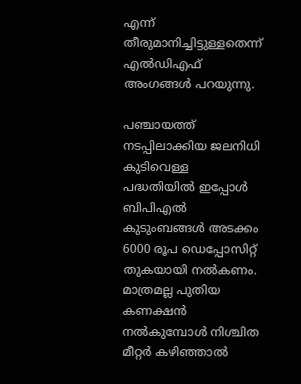എന്ന് തീരുമാനിച്ചിട്ടുള്ളതെന്ന് എല്‍ഡിഎഫ് അംഗങ്ങള്‍ പറയുന്നു.

പഞ്ചായത്ത് നടപ്പിലാക്കിയ ജലനിധി കുടിവെള്ള പദ്ധതിയില്‍ ഇപ്പോള്‍ ബിപിഎല്‍ കുടുംബങ്ങള്‍ അടക്കം 6000 രൂപ ഡെപ്പോസിറ്റ് തുകയായി നല്‍കണം. മാത്രമല്ല പുതിയ കണക്ഷന്‍ നല്‍കുമ്പോള്‍ നിശ്ചിത മീറ്റര്‍ കഴിഞ്ഞാല്‍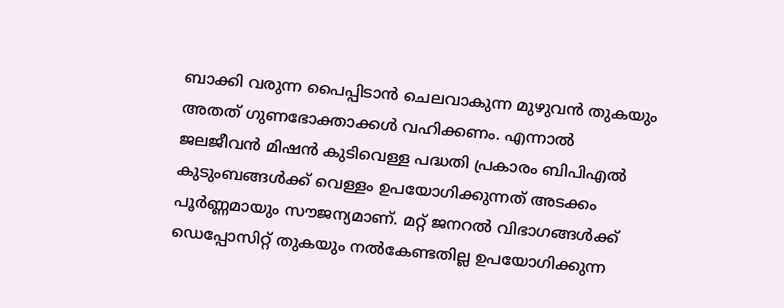ബാക്കി വരുന്ന പൈപ്പിടാന്‍ ചെലവാകുന്ന മുഴുവന്‍ തുകയും അതത് ഗുണഭോക്താക്കള്‍ വഹിക്കണം. എന്നാല്‍ ജലജീവന്‍ മിഷന്‍ കുടിവെള്ള പദ്ധതി പ്രകാരം ബിപിഎല്‍ കുടുംബങ്ങള്‍ക്ക് വെള്ളം ഉപയോഗിക്കുന്നത് അടക്കം പൂര്‍ണ്ണമായും സൗജന്യമാണ്. മറ്റ് ജനറല്‍ വിഭാഗങ്ങള്‍ക്ക് ഡെപ്പോസിറ്റ് തുകയും നല്‍കേണ്ടതില്ല ഉപയോഗിക്കുന്ന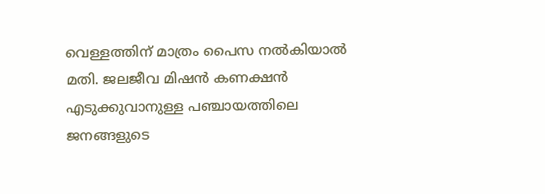വെള്ളത്തിന് മാത്രം പൈസ നല്‍കിയാല്‍ മതി. ജലജീവ മിഷന്‍ കണക്ഷന്‍ എടുക്കുവാനുള്ള പഞ്ചായത്തിലെ ജനങ്ങളുടെ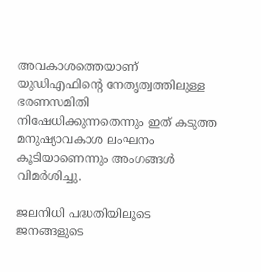അവകാശത്തെയാണ് യുഡിഎഫിന്റെ നേതൃത്വത്തിലുള്ള ഭരണസമിതി നിഷേധിക്കുന്നതെന്നും ഇത് കടുത്ത മനുഷ്യാവകാശ ലംഘനം കൂടിയാണെന്നും അംഗങ്ങള്‍ വിമര്‍ശിച്ചു.

ജലനിധി പദ്ധതിയിലൂടെ ജനങ്ങളുടെ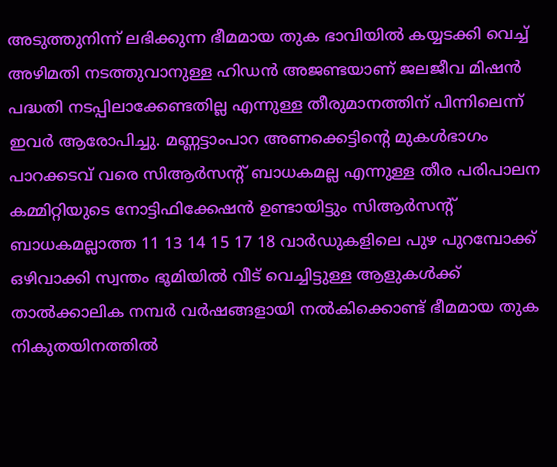അടുത്തുനിന്ന് ലഭിക്കുന്ന ഭീമമായ തുക ഭാവിയില്‍ കയ്യടക്കി വെച്ച് അഴിമതി നടത്തുവാനുള്ള ഹിഡന്‍ അജണ്ടയാണ് ജലജീവ മിഷന്‍ പദ്ധതി നടപ്പിലാക്കേണ്ടതില്ല എന്നുള്ള തീരുമാനത്തിന് പിന്നിലെന്ന് ഇവര്‍ ആരോപിച്ചു. മണ്ണട്ടാംപാറ അണക്കെട്ടിന്റെ മുകള്‍ഭാഗം പാറക്കടവ് വരെ സിആര്‍സന്റ് ബാധകമല്ല എന്നുള്ള തീര പരിപാലന കമ്മിറ്റിയുടെ നോട്ടിഫിക്കേഷന്‍ ഉണ്ടായിട്ടും സിആര്‍സന്റ് ബാധകമല്ലാത്ത 11 13 14 15 17 18 വാര്‍ഡുകളിലെ പുഴ പുറമ്പോക്ക് ഒഴിവാക്കി സ്വന്തം ഭൂമിയില്‍ വീട് വെച്ചിട്ടുള്ള ആളുകള്‍ക്ക് താല്‍ക്കാലിക നമ്പര്‍ വര്‍ഷങ്ങളായി നല്‍കിക്കൊണ്ട് ഭീമമായ തുക നികുതയിനത്തില്‍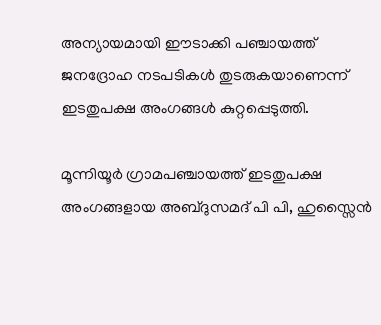അന്യായമായി ഈടാക്കി പഞ്ചായത്ത് ജനദ്രോഹ നടപടികള്‍ തുടരുകയാണെന്ന് ഇടതുപക്ഷ അംഗങ്ങള്‍ കുറ്റപ്പെടുത്തി.

മൂന്നിയൂര്‍ ഗ്രാമപഞ്ചായത്ത് ഇടതുപക്ഷ അംഗങ്ങളായ അബ്ദുസമദ് പി പി, ഹുസ്സൈന്‍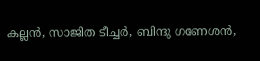കല്ലന്‍, സാജിത ടീച്ചര്‍, ബിന്ദു ഗണേശന്‍,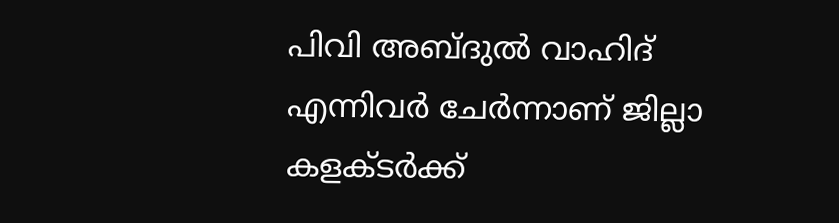പിവി അബ്ദുല്‍ വാഹിദ് എന്നിവര്‍ ചേര്‍ന്നാണ് ജില്ലാ കളക്ടര്‍ക്ക്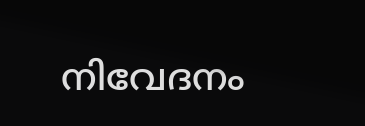നിവേദനം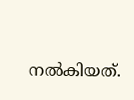നല്‍കിയത്.